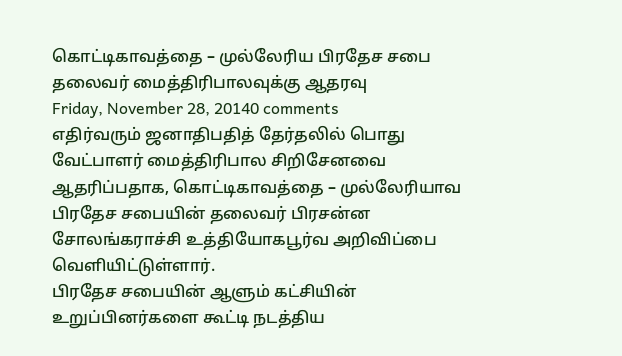கொட்டிகாவத்தை – முல்லேரிய பிரதேச சபை தலைவர் மைத்திரிபாலவுக்கு ஆதரவு
Friday, November 28, 20140 comments
எதிர்வரும் ஜனாதிபதித் தேர்தலில் பொது வேட்பாளர் மைத்திரிபால சிறிசேனவை ஆதரிப்பதாக, கொட்டிகாவத்தை – முல்லேரியாவ பிரதேச சபையின் தலைவர் பிரசன்ன சோலங்கராச்சி உத்தியோகபூர்வ அறிவிப்பை வெளியிட்டுள்ளார்.
பிரதேச சபையின் ஆளும் கட்சியின் உறுப்பினர்களை கூட்டி நடத்திய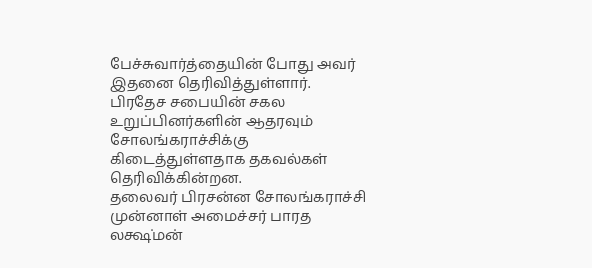பேச்சுவார்த்தையின் போது அவர் இதனை தெரிவித்துள்ளார்.
பிரதேச சபையின் சகல உறுப்பினர்களின் ஆதரவும் சோலங்கராச்சிக்கு கிடைத்துள்ளதாக தகவல்கள் தெரிவிக்கின்றன.
தலைவர் பிரசன்ன சோலங்கராச்சி முன்னாள் அமைச்சர் பாரத லக்ஷ்மன்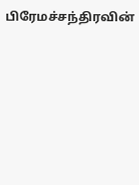பிரேமச்சந்திரவின்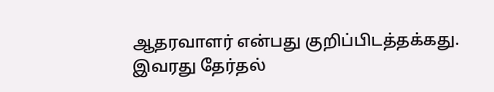ஆதரவாளர் என்பது குறிப்பிடத்தக்கது. இவரது தேர்தல்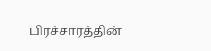பிரச்சாரத்தின்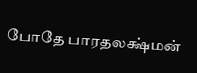போதே பாரதலக்ஷ்மன்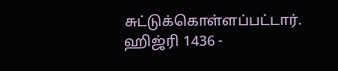சுட்டுக்கொள்ளப்பட்டார்.
ஹிஜ்ரி 1436 -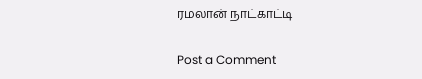ரமலான் நாட்காட்டி

Post a Comment